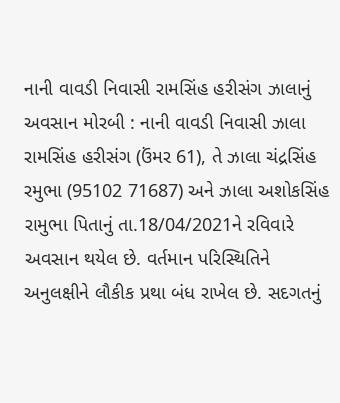નાની વાવડી નિવાસી રામસિંહ હરીસંગ ઝાલાનું અવસાન મોરબી : નાની વાવડી નિવાસી ઝાલા રામસિંહ હરીસંગ (ઉંમર 61), તે ઝાલા ચંદ્રસિંહ રમુભા (95102 71687) અને ઝાલા અશોકસિંહ રામુભા પિતાનું તા.18/04/2021ને રવિવારે અવસાન થયેલ છે. વર્તમાન પરિસ્થિતિને અનુલક્ષીને લૌકીક પ્રથા બંધ રાખેલ છે. સદગતનું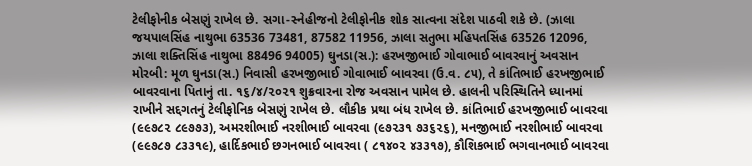ટેલીફોનીક બેસણું રાખેલ છે. સગા-સ્નેહીજનો ટેલીફોનીક શોક સાત્વના સંદેશ પાઠવી શકે છે. (ઝાલા જયપાલસિંહ નાથુભા 63536 73481, 87582 11956, ઝાલા સતુભા મહિપતસિંહ 63526 12096, ઝાલા શક્તિસિંહ નાથુભા 88496 94005) ઘુનડા(સ.): હરખજીભાઈ ગોવાભાઈ બાવરવાનું અવસાન મોરબી: મૂળ ઘુનડા(સ.) નિવાસી હરખજીભાઈ ગોવાભાઈ બાવરવા (ઉ.વ. ૮૫), તે કાંતિભાઈ હરખજીભાઈ બાવરવાના પિતાનું તા. ૧૬/૪/૨૦૨૧ શુક્રવારના રોજ અવસાન પામેલ છે. હાલની પરિસ્થિતિને ધ્યાનમાં રાખીને સદ્દગતનું ટેલીફોનિક બેસણું રાખેલ છે. લૌકીક પ્રથા બંધ રાખેલ છે. કાંતિભાઈ હરખજીભાઈ બાવરવા (૯૯૭૮૨ ૮૯૭૭૩), અમરશીભાઈ નરશીભાઈ બાવરવા (૯૭૨૩૧ ૭૩૬૨૬), મનજીભાઈ નરશીભાઈ બાવરવા (૯૯૭૮૭ ૮૩૩૧૯), હાર્દિકભાઈ છગનભાઈ બાવરવા ( ૮૧૪૦૨ ૪૩૩૧૭), કૌશિકભાઈ ભગવાનભાઈ બાવરવા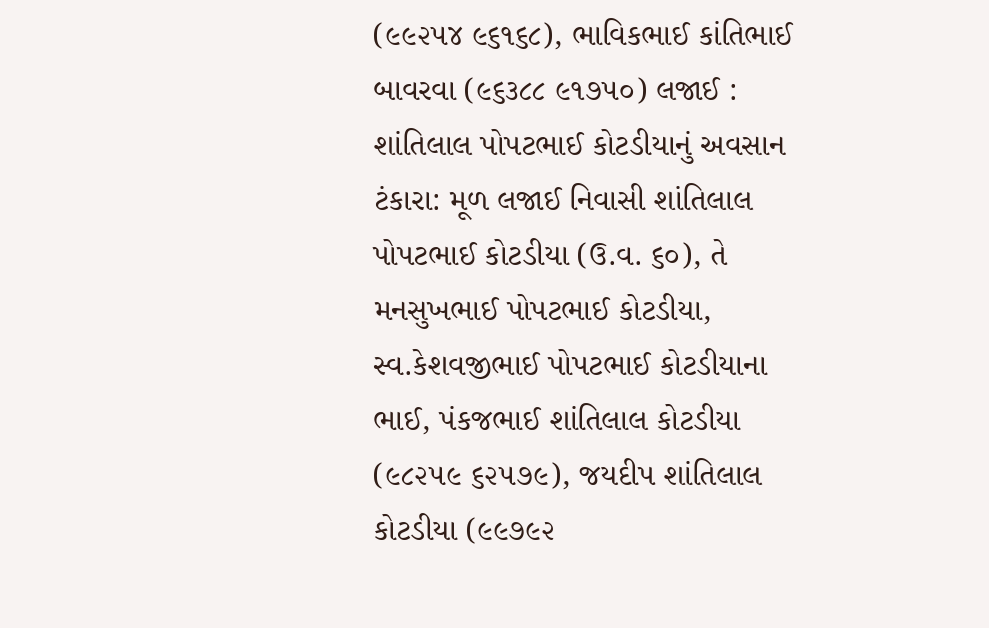(૯૯૨૫૪ ૯૬૧૬૮), ભાવિકભાઈ કાંતિભાઈ બાવરવા (૯૬૩૮૮ ૯૧૭૫૦) લજાઈ : શાંતિલાલ પોપટભાઈ કોટડીયાનું અવસાન ટંકારા: મૂળ લજાઈ નિવાસી શાંતિલાલ પોપટભાઈ કોટડીયા (ઉ.વ. ૬૦), તે મનસુખભાઈ પોપટભાઈ કોટડીયા, સ્વ.કેશવજીભાઈ પોપટભાઈ કોટડીયાના ભાઈ, પંકજભાઈ શાંતિલાલ કોટડીયા (૯૮૨૫૯ ૬૨૫૭૯), જયદીપ શાંતિલાલ કોટડીયા (૯૯૭૯૨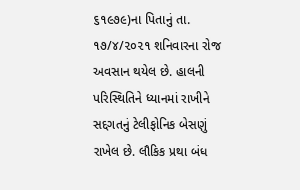૬૧૯૭૯)ના પિતાનું તા. ૧૭/૪/૨૦૨૧ શનિવારના રોજ અવસાન થયેલ છે. હાલની પરિસ્થિતિને ધ્યાનમાં રાખીને સદ્દગતનું ટેલીફોનિક બેસણું રાખેલ છે. લૌકિક પ્રથા બંધ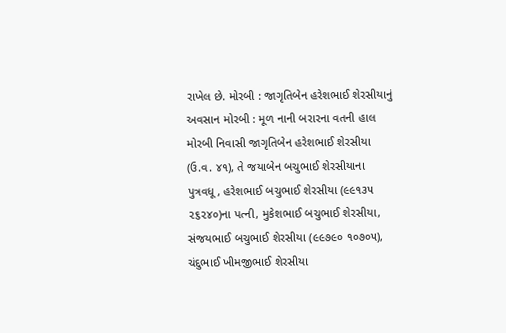રાખેલ છે. મોરબી : જાગૃતિબેન હરેશભાઈ શેરસીયાનું અવસાન મોરબી : મૂળ નાની બરારના વતની હાલ મોરબી નિવાસી જાગૃતિબેન હરેશભાઈ શેરસીયા (ઉ.વ. ૪૧), તે જયાબેન બચુભાઈ શેરસીયાના પુત્રવધૂ, હરેશભાઈ બચુભાઈ શેરસીયા (૯૯૧૩૫ ૨૬૨૪૦)ના પત્ની, મુકેશભાઈ બચુભાઈ શેરસીયા, સંજયભાઈ બચુભાઈ શેરસીયા (૯૯૭૯૦ ૧૦૭૦૫), ચંદુભાઈ ખીમજીભાઈ શેરસીયા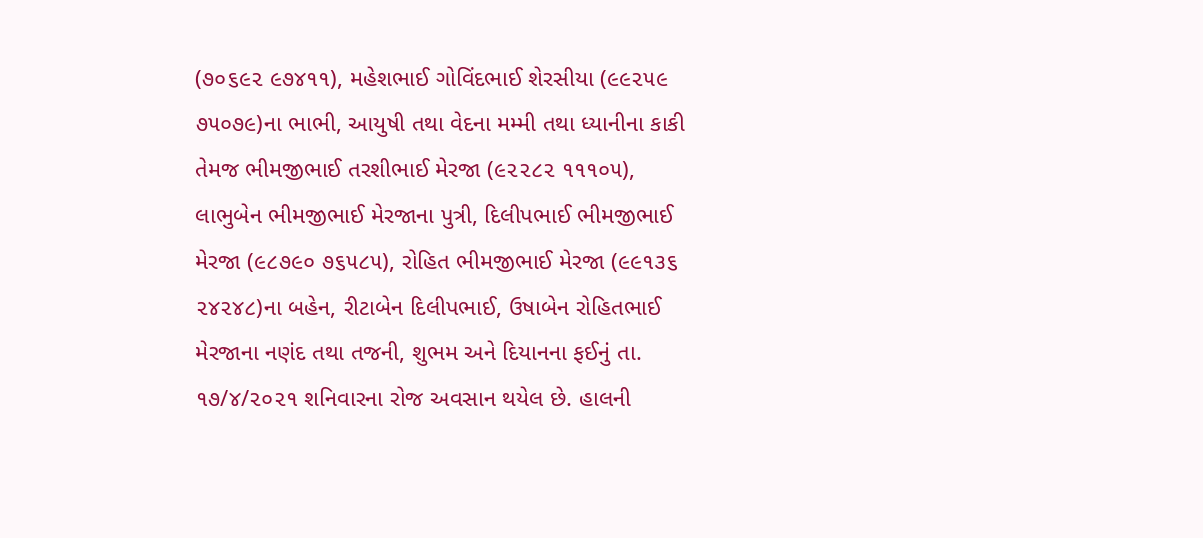(૭૦૬૯૨ ૯૭૪૧૧), મહેશભાઈ ગોવિંદભાઈ શેરસીયા (૯૯૨૫૯ ૭૫૦૭૯)ના ભાભી, આયુષી તથા વેદના મમ્મી તથા ધ્યાનીના કાકી તેમજ ભીમજીભાઈ તરશીભાઈ મેરજા (૯૨૨૮૨ ૧૧૧૦૫), લાભુબેન ભીમજીભાઈ મેરજાના પુત્રી, દિલીપભાઈ ભીમજીભાઈ મેરજા (૯૮૭૯૦ ૭૬૫૮૫), રોહિત ભીમજીભાઈ મેરજા (૯૯૧૩૬ ૨૪૨૪૮)ના બહેન, રીટાબેન દિલીપભાઈ, ઉષાબેન રોહિતભાઈ મેરજાના નણંદ તથા તજની, શુભમ અને દિયાનના ફઈનું તા. ૧૭/૪/૨૦૨૧ શનિવારના રોજ અવસાન થયેલ છે. હાલની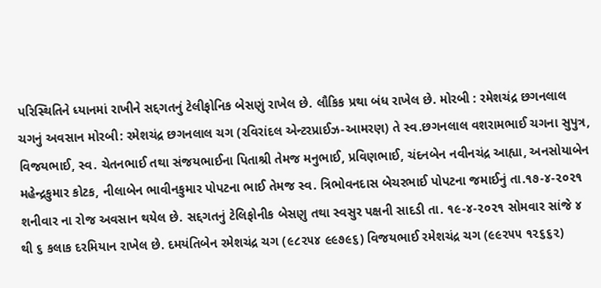પરિસ્થિતિને ધ્યાનમાં રાખીને સદ્દગતનું ટેલીફોનિક બેસણું રાખેલ છે. લૌકિક પ્રથા બંધ રાખેલ છે. મોરબી : રમેશચંદ્ર છગનલાલ ચગનું અવસાન મોરબી: રમેશચંદ્ર છગનલાલ ચગ (રવિરાંદલ એન્ટરપ્રાઈઝ-આમરણ) તે સ્વ.છગનલાલ વશરામભાઈ ચગના સુપુત્ર, વિજયભાઈ, સ્વ. ચેતનભાઈ તથા સંજયભાઈના પિતાશ્રી તેમજ મનુભાઈ, પ્રવિણભાઈ, ચંદનબેન નવીનચંદ્ર આહ્યા, અનસોયાબેન મહેન્દ્રકુમાર કોટક, નીલાબેન ભાવીનકુમાર પોપટના ભાઈ તેમજ સ્વ. ત્રિભોવનદાસ બેચરભાઈ પોપટના જમાઈનું તા.૧૭-૪-૨૦૨૧ શનીવાર ના રોજ અવસાન થયેલ છે. સદ્દગતનું ટેલિફોનીક બેસણુ તથા સ્વસુર પક્ષની સાદડી તા. ૧૯-૪-૨૦૨૧ સોમવાર સાંજે ૪ થી ૬ કલાક દરમિયાન રાખેલ છે. દમયંતિબેન રમેશચંદ્ર ચગ (૯૮૨૫૪ ૯૯૭૯૬) વિજયભાઈ રમેશચંદ્ર ચગ (૯૯૨૫૫ ૧૨૬૬૨)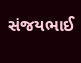સંજયભાઈ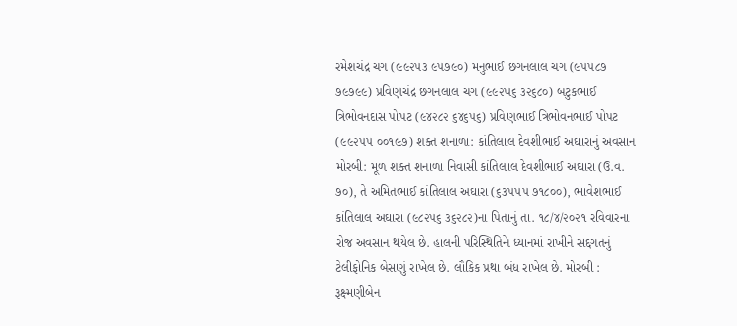રમેશચંદ્ર ચગ (૯૯૨૫૩ ૯૫૭૯૦) મનુભાઈ છગનલાલ ચગ (૯૫૫૮૭ ૭૯૭૯૯) પ્રવિણચંદ્ર છગનલાલ ચગ (૯૯૨૫૬ ૩૨૬૮૦) બટુકભાઈ ત્રિભોવનદાસ પોપટ (૯૪૨૮૨ ૬૪૬૫૬) પ્રવિણભાઈ ત્રિભોવનભાઈ પોપટ (૯૯૨૫૫ ૦૦૧૯૭) શક્ત શનાળા: કાંતિલાલ દેવશીભાઈ અઘારાનું અવસાન મોરબી: મૂળ શક્ત શનાળા નિવાસી કાંતિલાલ દેવશીભાઈ અઘારા (ઉ.વ. ૭૦), તે અમિતભાઈ કાંતિલાલ અઘારા (૬૩૫૫૫ ૭૧૮૦૦), ભાવેશભાઈ કાંતિલાલ અઘારા (૯૮૨૫૬ ૩૬૨૮૨)ના પિતાનું તા. ૧૮/૪/૨૦૨૧ રવિવારના રોજ અવસાન થયેલ છે. હાલની પરિસ્થિતિને ધ્યાનમાં રાખીને સદ્દગતનું ટેલીફોનિક બેસણું રાખેલ છે. લૌકિક પ્રથા બંધ રાખેલ છે. મોરબી : રૂક્ષ્મણીબેન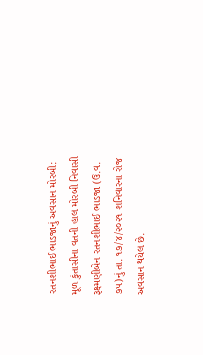રતનશીભાઈ ભાડજાનું અવસાન મોરબી: મૂળ કુંતાસીના વતની હાલ મોરબી નિવાસી રૂક્ષ્મણીબેન રતનશીભાઈ ભાડજા (ઉ.વ. ૭૫)નું તા. ૧૭/૪/૨૦૨૧ શનિવારના રોજ અવસાન થયેલ છે.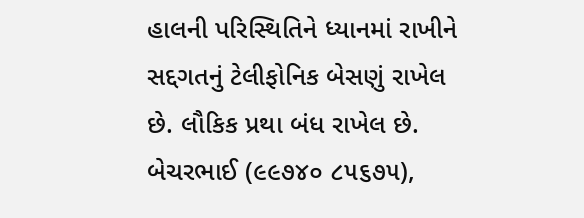હાલની પરિસ્થિતિને ધ્યાનમાં રાખીને સદ્દગતનું ટેલીફોનિક બેસણું રાખેલ છે. લૌકિક પ્રથા બંધ રાખેલ છે. બેચરભાઈ (૯૯૭૪૦ ૮૫૬૭૫),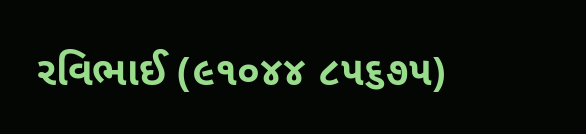રવિભાઈ (૯૧૦૪૪ ૮૫૬૭૫)